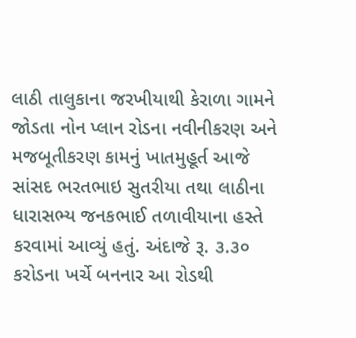લાઠી તાલુકાના જરખીયાથી કેરાળા ગામને જોડતા નોન પ્લાન રોડના નવીનીકરણ અને મજબૂતીકરણ કામનું ખાતમુહૂર્ત આજે સાંસદ ભરતભાઇ સુતરીયા તથા લાઠીના ધારાસભ્ય જનકભાઈ તળાવીયાના હસ્તે કરવામાં આવ્યું હતું. અંદાજે રૂ. ૩.૩૦ કરોડના ખર્ચે બનનાર આ રોડથી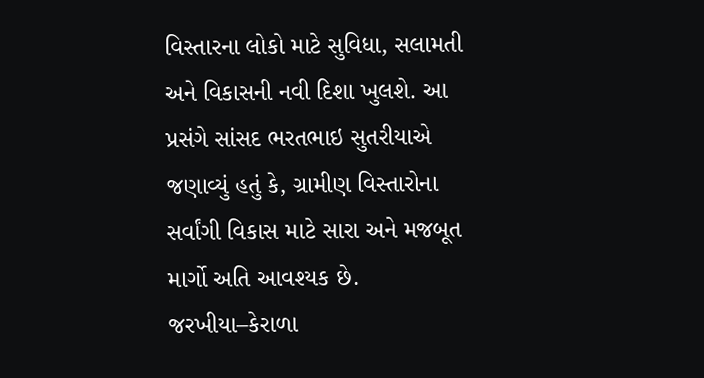વિસ્તારના લોકો માટે સુવિધા, સલામતી અને વિકાસની નવી દિશા ખુલશે. આ પ્રસંગે સાંસદ ભરતભાઇ સુતરીયાએ જણાવ્યું હતું કે, ગ્રામીણ વિસ્તારોના સર્વાંગી વિકાસ માટે સારા અને મજબૂત માર્ગો અતિ આવશ્યક છે. જરખીયા–કેરાળા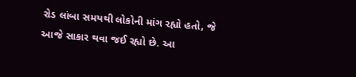રોડ લાંબા સમયથી લોકોની માંગ રહ્યો હતો, જે આજે સાકાર થવા જઈ રહ્યો છે. આ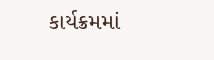કાર્યક્રમમાં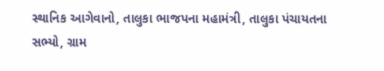સ્થાનિક આગેવાનો, તાલુકા ભાજપના મહામંત્રી, તાલુકા પંચાયતના સભ્યો, ગ્રામ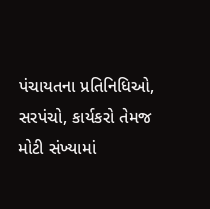પંચાયતના પ્રતિનિધિઓ, સરપંચો, કાર્યકરો તેમજ મોટી સંખ્યામાં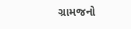ગ્રામજનો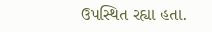ઉપસ્થિત રહ્યા હતા.